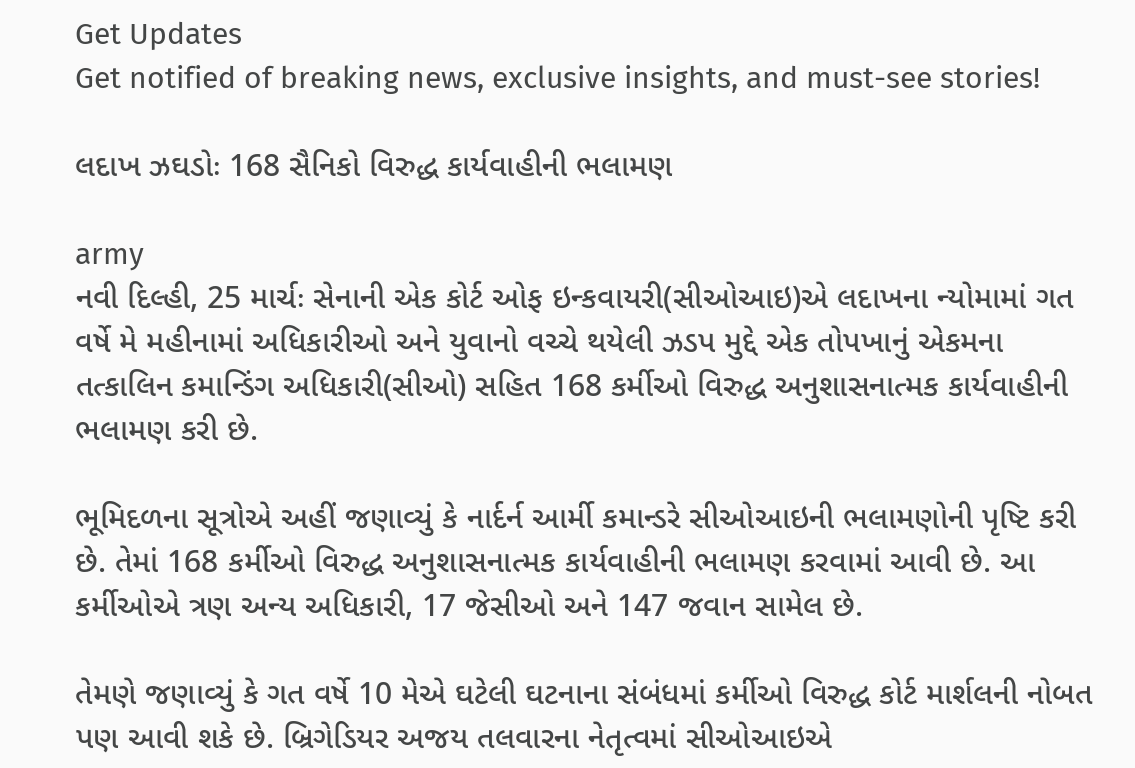Get Updates
Get notified of breaking news, exclusive insights, and must-see stories!

લદાખ ઝઘડોઃ 168 સૈનિકો વિરુદ્ધ કાર્યવાહીની ભલામણ

army
નવી દિલ્હી, 25 માર્ચઃ સેનાની એક કોર્ટ ઓફ ઇન્કવાયરી(સીઓઆઇ)એ લદાખના ન્યોમામાં ગત વર્ષે મે મહીનામાં અધિકારીઓ અને યુવાનો વચ્ચે થયેલી ઝડપ મુદ્દે એક તોપખાનું એકમના તત્કાલિન કમાન્ડિંગ અધિકારી(સીઓ) સહિત 168 કર્મીઓ વિરુદ્ધ અનુશાસનાત્મક કાર્યવાહીની ભલામણ કરી છે.

ભૂમિદળના સૂત્રોએ અહીં જણાવ્યું કે નાર્દર્ન આર્મી કમાન્ડરે સીઓઆઇની ભલામણોની પૃષ્ટિ કરી છે. તેમાં 168 કર્મીઓ વિરુદ્ધ અનુશાસનાત્મક કાર્યવાહીની ભલામણ કરવામાં આવી છે. આ કર્મીઓએ ત્રણ અન્ય અધિકારી, 17 જેસીઓ અને 147 જવાન સામેલ છે.

તેમણે જણાવ્યું કે ગત વર્ષે 10 મેએ ઘટેલી ઘટનાના સંબંધમાં કર્મીઓ વિરુદ્ધ કોર્ટ માર્શલની નોબત પણ આવી શકે છે. બ્રિગેડિયર અજય તલવારના નેતૃત્વમાં સીઓઆઇએ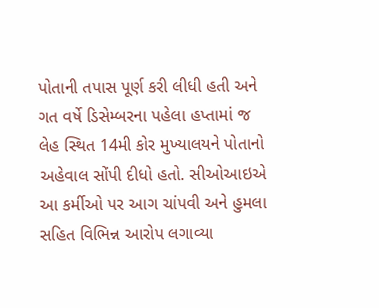પોતાની તપાસ પૂર્ણ કરી લીધી હતી અને ગત વર્ષે ડિસેમ્બરના પહેલા હપ્તામાં જ લેહ સ્થિત 14મી કોર મુખ્યાલયને પોતાનો અહેવાલ સોંપી દીધો હતો. સીઓઆઇએ આ કર્મીઓ પર આગ ચાંપવી અને હુમલા સહિત વિભિન્ન આરોપ લગાવ્યા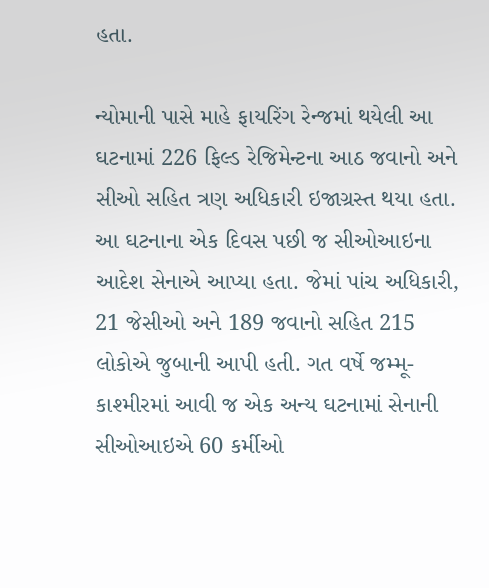હતા.

ન્યોમાની પાસે માહે ફાયરિંગ રેન્જમાં થયેલી આ ઘટનામાં 226 ફિલ્ડ રેજિમેન્ટના આઠ જવાનો અને સીઓ સહિત ત્રણ અધિકારી ઇજાગ્રસ્ત થયા હતા. આ ઘટનાના એક દિવસ પછી જ સીઓઆઇના આદેશ સેનાએ આપ્યા હતા. જેમાં પાંચ અધિકારી, 21 જેસીઓ અને 189 જવાનો સહિત 215 લોકોએ જુબાની આપી હતી. ગત વર્ષે જમ્મૂ-કાશ્મીરમાં આવી જ એક અન્ય ઘટનામાં સેનાની સીઓઆઇએ 60 કર્મીઓ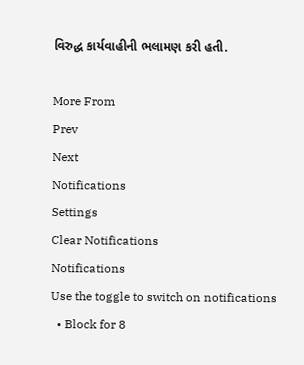વિરુદ્ધ કાર્યવાહીની ભલામણ કરી હતી.

More From
Prev
Next
Notifications
Settings
Clear Notifications
Notifications
Use the toggle to switch on notifications
  • Block for 8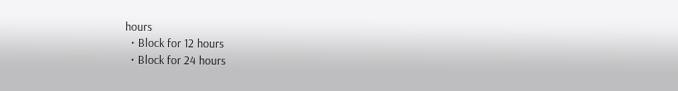hours
  • Block for 12 hours
  • Block for 24 hours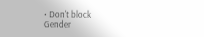• Don't block
Gender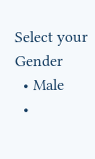Select your Gender
  • Male
  •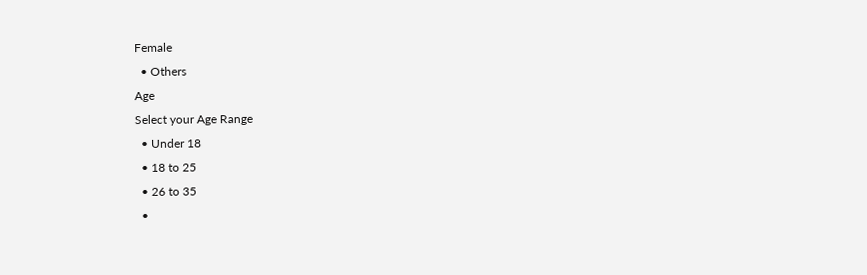Female
  • Others
Age
Select your Age Range
  • Under 18
  • 18 to 25
  • 26 to 35
  •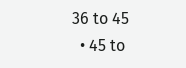36 to 45
  • 45 to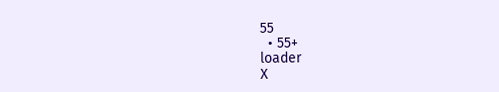55
  • 55+
loader
X